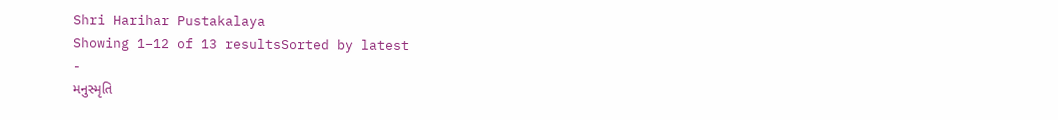Shri Harihar Pustakalaya
Showing 1–12 of 13 resultsSorted by latest
-
મનુસ્મૃતિ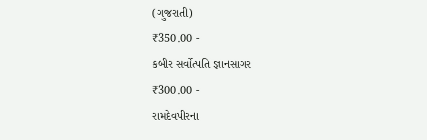(ગુજરાતી)
₹350.00 -
કબીર સર્વોત્પતિ જ્ઞાનસાગર
₹300.00 -
રામદેવપીરના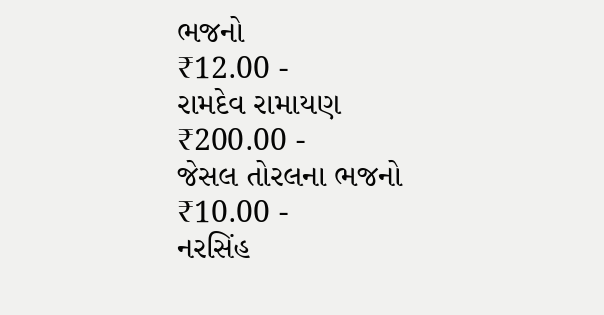ભજનો
₹12.00 -
રામદેવ રામાયણ
₹200.00 -
જેસલ તોરલના ભજનો
₹10.00 -
નરસિંહ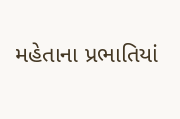મહેતાના પ્રભાતિયાં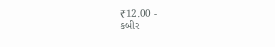₹12.00 -
કબીર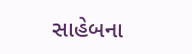સાહેબના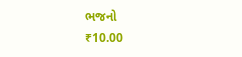ભજનો
₹10.00